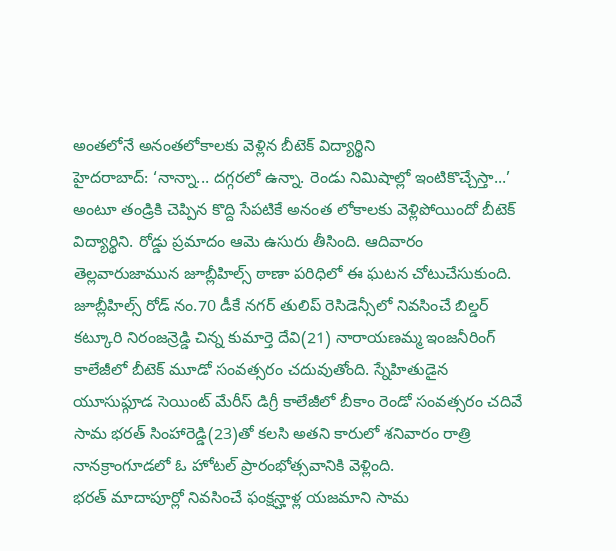అంతలోనే అనంతలోకాలకు వెళ్లిన బీటెక్ విద్యార్థిని
హైదరాబాద్: ‘నాన్నా... దగ్గరలో ఉన్నా. రెండు నిమిషాల్లో ఇంటికొచ్చేస్తా...’ అంటూ తండ్రికి చెప్పిన కొద్ది సేపటికే అనంత లోకాలకు వెళ్లిపోయిందో బీటెక్ విద్యార్థిని. రోడ్డు ప్రమాదం ఆమె ఉసురు తీసింది. ఆదివారం తెల్లవారుజామున జూబ్లీహిల్స్ ఠాణా పరిధిలో ఈ ఘటన చోటుచేసుకుంది. జూబ్లీహిల్స్ రోడ్ నం.70 డీకే నగర్ తులిప్ రెసిడెన్సీలో నివసించే బిల్డర్ కట్కూరి నిరంజన్రెడ్డి చిన్న కుమార్తె దేవి(21) నారాయణమ్మ ఇంజనీరింగ్ కాలేజీలో బీటెక్ మూడో సంవత్సరం చదువుతోంది. స్నేహితుడైన యూసుఫ్గూడ సెయింట్ మేరీస్ డిగ్రీ కాలేజీలో బీకాం రెండో సంవత్సరం చదివే సామ భరత్ సింహారెడ్డి(23)తో కలసి అతని కారులో శనివారం రాత్రి నానక్రాంగూడలో ఓ హోటల్ ప్రారంభోత్సవానికి వెళ్లింది.
భరత్ మాదాపూర్లో నివసించే ఫంక్షన్హాళ్ల యజమాని సామ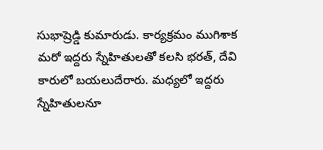సుభాష్రెడ్డి కుమారుడు. కార్యక్రమం ముగిశాక మరో ఇద్దరు స్నేహితులతో కలసి భరత్, దేవి కారులో బయలుదేరారు. మధ్యలో ఇద్దరు స్నేహితులనూ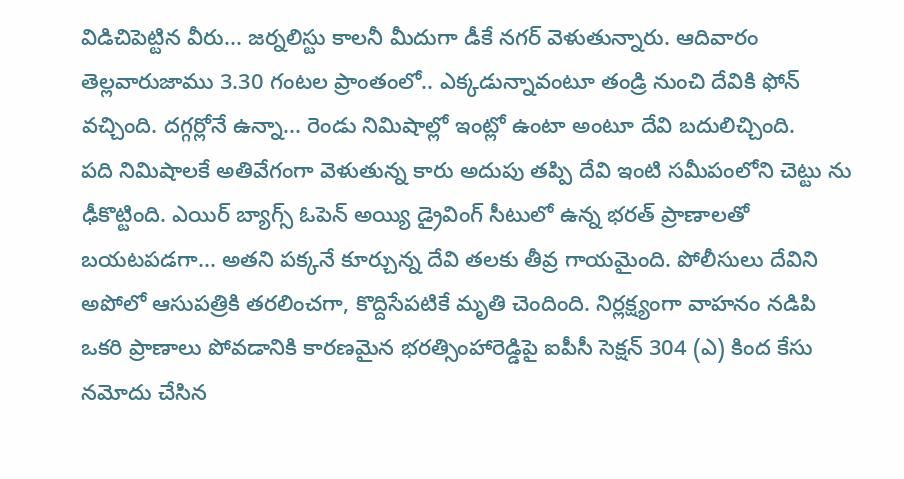విడిచిపెట్టిన వీరు... జర్నలిస్టు కాలనీ మీదుగా డీకే నగర్ వెళుతున్నారు. ఆదివారం తెల్లవారుజాము 3.30 గంటల ప్రాంతంలో.. ఎక్కడున్నావంటూ తండ్రి నుంచి దేవికి ఫోన్ వచ్చింది. దగ్గర్లోనే ఉన్నా... రెండు నిమిషాల్లో ఇంట్లో ఉంటా అంటూ దేవి బదులిచ్చింది.
పది నిమిషాలకే అతివేగంగా వెళుతున్న కారు అదుపు తప్పి దేవి ఇంటి సమీపంలోని చెట్టు ను ఢీకొట్టింది. ఎయిర్ బ్యాగ్స్ ఓపెన్ అయ్యి డ్రైవింగ్ సీటులో ఉన్న భరత్ ప్రాణాలతో బయటపడగా... అతని పక్కనే కూర్చున్న దేవి తలకు తీవ్ర గాయమైంది. పోలీసులు దేవిని అపోలో ఆసుపత్రికి తరలించగా, కొద్దిసేపటికే మృతి చెందింది. నిర్లక్ష్యంగా వాహనం నడిపి ఒకరి ప్రాణాలు పోవడానికి కారణమైన భరత్సింహారెడ్డిపై ఐపీసీ సెక్షన్ 304 (ఎ) కింద కేసు నమోదు చేసిన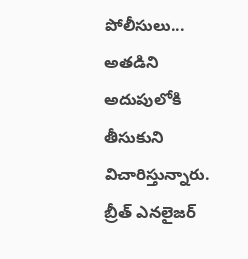పోలీసులు... అతడిని అదుపులోకి తీసుకుని విచారిస్తున్నారు. బ్రీత్ ఎనలైజర్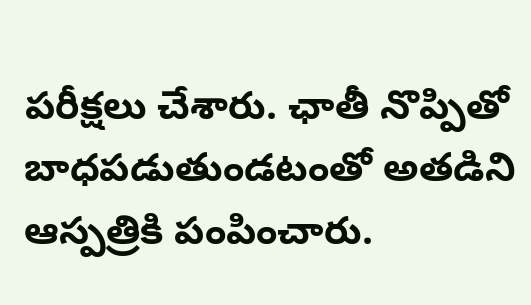పరీక్షలు చేశారు. ఛాతీ నొప్పితో బాధపడుతుండటంతో అతడిని ఆస్పత్రికి పంపించారు.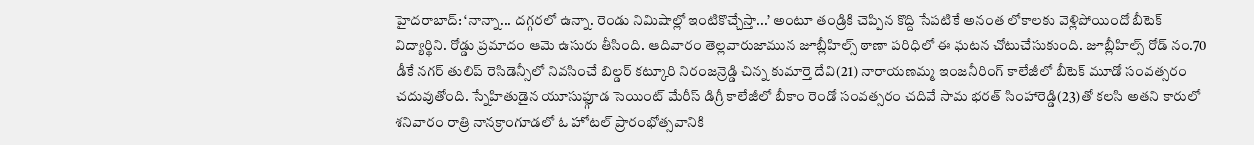హైదరాబాద్: ‘నాన్నా... దగ్గరలో ఉన్నా. రెండు నిమిషాల్లో ఇంటికొచ్చేస్తా...’ అంటూ తండ్రికి చెప్పిన కొద్ది సేపటికే అనంత లోకాలకు వెళ్లిపోయిందో బీటెక్ విద్యార్థిని. రోడ్డు ప్రమాదం ఆమె ఉసురు తీసింది. ఆదివారం తెల్లవారుజామున జూబ్లీహిల్స్ ఠాణా పరిధిలో ఈ ఘటన చోటుచేసుకుంది. జూబ్లీహిల్స్ రోడ్ నం.70 డీకే నగర్ తులిప్ రెసిడెన్సీలో నివసించే బిల్డర్ కట్కూరి నిరంజన్రెడ్డి చిన్న కుమార్తె దేవి(21) నారాయణమ్మ ఇంజనీరింగ్ కాలేజీలో బీటెక్ మూడో సంవత్సరం చదువుతోంది. స్నేహితుడైన యూసుఫ్గూడ సెయింట్ మేరీస్ డిగ్రీ కాలేజీలో బీకాం రెండో సంవత్సరం చదివే సామ భరత్ సింహారెడ్డి(23)తో కలసి అతని కారులో శనివారం రాత్రి నానక్రాంగూడలో ఓ హోటల్ ప్రారంభోత్సవానికి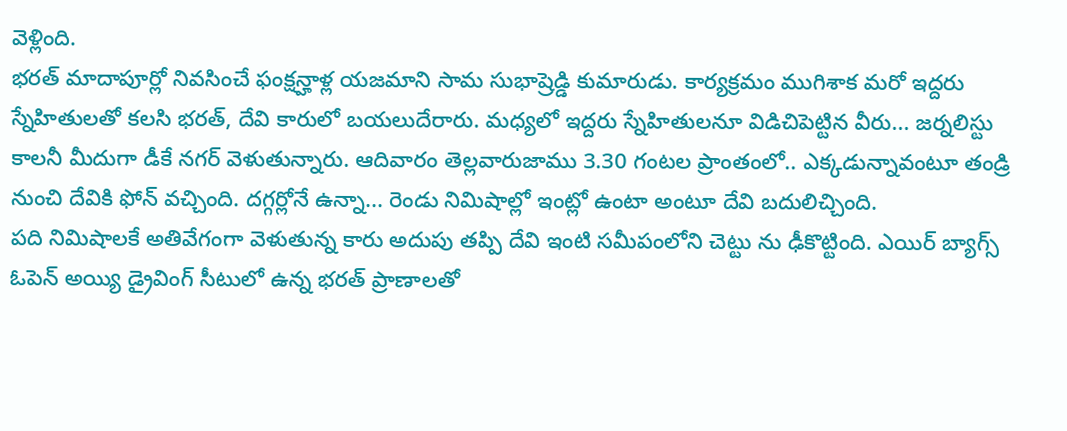వెళ్లింది.
భరత్ మాదాపూర్లో నివసించే ఫంక్షన్హాళ్ల యజమాని సామ సుభాష్రెడ్డి కుమారుడు. కార్యక్రమం ముగిశాక మరో ఇద్దరు స్నేహితులతో కలసి భరత్, దేవి కారులో బయలుదేరారు. మధ్యలో ఇద్దరు స్నేహితులనూ విడిచిపెట్టిన వీరు... జర్నలిస్టు కాలనీ మీదుగా డీకే నగర్ వెళుతున్నారు. ఆదివారం తెల్లవారుజాము 3.30 గంటల ప్రాంతంలో.. ఎక్కడున్నావంటూ తండ్రి నుంచి దేవికి ఫోన్ వచ్చింది. దగ్గర్లోనే ఉన్నా... రెండు నిమిషాల్లో ఇంట్లో ఉంటా అంటూ దేవి బదులిచ్చింది.
పది నిమిషాలకే అతివేగంగా వెళుతున్న కారు అదుపు తప్పి దేవి ఇంటి సమీపంలోని చెట్టు ను ఢీకొట్టింది. ఎయిర్ బ్యాగ్స్ ఓపెన్ అయ్యి డ్రైవింగ్ సీటులో ఉన్న భరత్ ప్రాణాలతో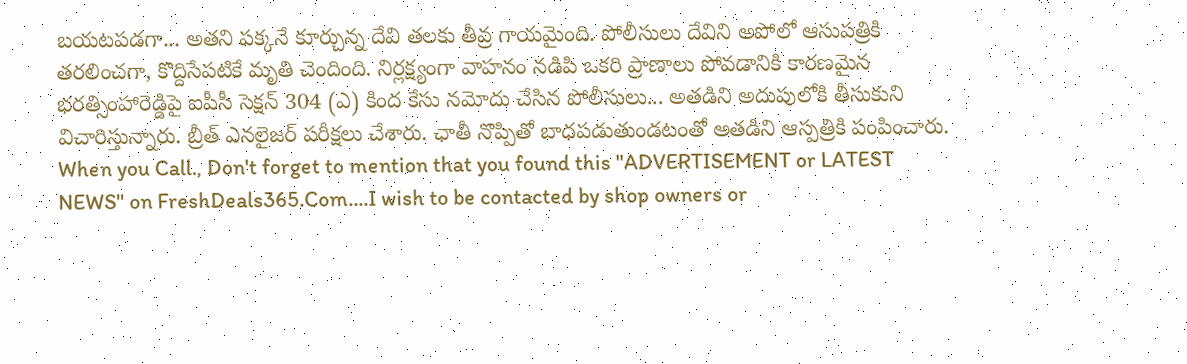బయటపడగా... అతని పక్కనే కూర్చున్న దేవి తలకు తీవ్ర గాయమైంది. పోలీసులు దేవిని అపోలో ఆసుపత్రికి తరలించగా, కొద్దిసేపటికే మృతి చెందింది. నిర్లక్ష్యంగా వాహనం నడిపి ఒకరి ప్రాణాలు పోవడానికి కారణమైన భరత్సింహారెడ్డిపై ఐపీసీ సెక్షన్ 304 (ఎ) కింద కేసు నమోదు చేసిన పోలీసులు... అతడిని అదుపులోకి తీసుకుని విచారిస్తున్నారు. బ్రీత్ ఎనలైజర్ పరీక్షలు చేశారు. ఛాతీ నొప్పితో బాధపడుతుండటంతో అతడిని ఆస్పత్రికి పంపించారు.
When you Call., Don't forget to mention that you found this "ADVERTISEMENT or LATEST NEWS" on FreshDeals365.Com....I wish to be contacted by shop owners or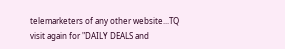telemarketers of any other website...TQ visit again for "DAILY DEALS and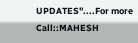UPDATES"....For more Call::MAHESH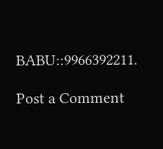BABU::9966392211.

Post a Comment